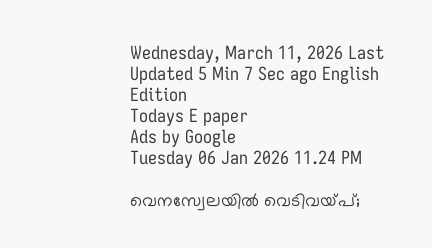Wednesday, March 11, 2026 Last Updated 5 Min 7 Sec ago English Edition
Todays E paper
Ads by Google
Tuesday 06 Jan 2026 11.24 PM

വെനസ്വേലയില്‍ വെടിവയ്‌പ്;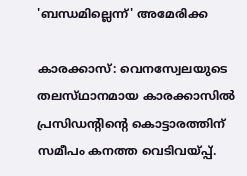'ബന്ധമില്ലെന്ന്‌' അമേരിക്ക

കാരക്കാസ്‌: വെനസ്വേലയുടെ തലസ്‌ഥാനമായ കാരക്കാസില്‍ പ്രസിഡന്റിന്റെ കൊട്ടാരത്തിന്‌ സമീപം കനത്ത വെടിവയ്‌പ്പ്.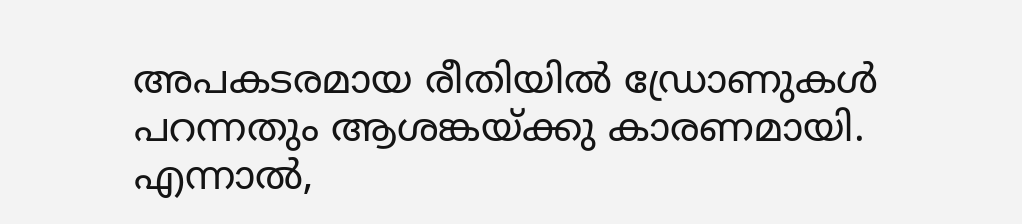അപകടരമായ രീതിയില്‍ ഡ്രോണുകള്‍ പറന്നതും ആശങ്കയ്‌ക്കു കാരണമായി. എന്നാല്‍,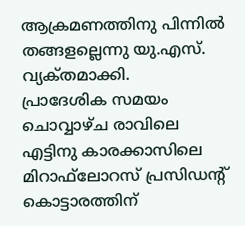ആക്രമണത്തിനു പിന്നില്‍ തങ്ങളല്ലെന്നു യു.എസ്‌. വ്യക്‌തമാക്കി.
പ്രാദേശിക സമയം ചൊവ്വാഴ്‌ച രാവിലെ എട്ടിനു കാരക്കാസിലെ മിറാഫ്‌ലോറസ്‌ പ്രസിഡന്റ്‌ കൊട്ടാരത്തിന്‌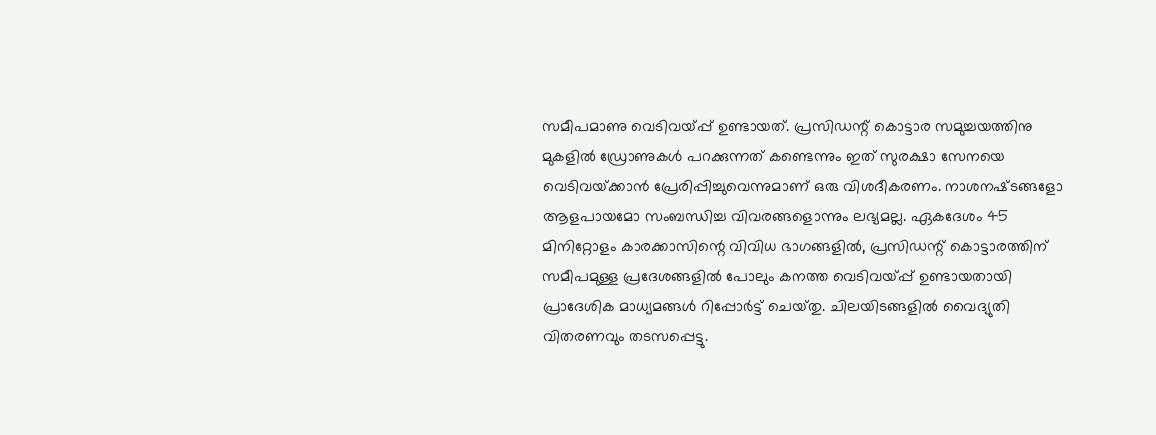സമീപമാണു വെടിവയ്‌പ്പ് ഉണ്ടായത്‌. പ്രസിഡന്റ്‌ കൊട്ടാര സമുച്ചയത്തിനു മുകളില്‍ ഡ്രോണുകള്‍ പറക്കുന്നത്‌ കണ്ടെന്നും ഇത്‌ സുരക്ഷാ സേനയെ വെടിവയ്‌ക്കാന്‍ പ്രേരിപ്പിച്ചുവെന്നുമാണ്‌ ഒരു വിശദീകരണം. നാശനഷ്‌ടങ്ങളോ ആളപായമോ സംബന്ധിച്ച വിവരങ്ങളൊന്നും ലഭ്യമല്ല. ഏകദേശം 45 മിനിറ്റോളം കാരക്കാസിന്റെ വിവിധ ഭാഗങ്ങളില്‍, പ്രസിഡന്റ്‌ കൊട്ടാരത്തിന്‌ സമീപമുള്ള പ്രദേശങ്ങളില്‍ പോലും കനത്ത വെടിവയ്‌പ്പ് ഉണ്ടായതായി പ്രാദേശിക മാധ്യമങ്ങള്‍ റിപ്പോര്‍ട്ട്‌ ചെയ്‌തു. ചിലയിടങ്ങളില്‍ വൈദ്യുതി വിതരണവും തടസപ്പെട്ടു.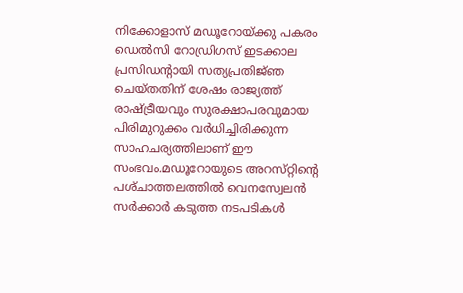നിക്കോളാസ്‌ മഡൂറോയ്‌ക്കു പകരം ഡെല്‍സി റോഡ്രിഗസ്‌ ഇടക്കാല പ്രസിഡന്റായി സത്യപ്രതിജ്‌ഞ ചെയ്‌തതിന്‌ ശേഷം രാജ്യത്ത്‌ രാഷ്‌ട്രീയവും സുരക്ഷാപരവുമായ പിരിമുറുക്കം വര്‍ധിച്ചിരിക്കുന്ന സാഹചര്യത്തിലാണ്‌ ഈ സംഭവം.മഡൂറോയുടെ അറസ്‌റ്റിന്റെ പശ്‌ചാത്തലത്തില്‍ വെനസ്വേലന്‍ സര്‍ക്കാര്‍ കടുത്ത നടപടികള്‍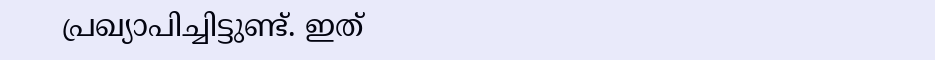പ്രഖ്യാപിച്ചിട്ടുണ്ട്‌. ഇത്‌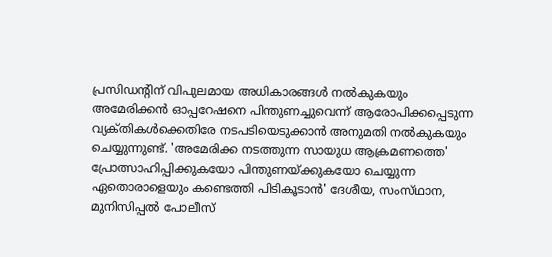പ്രസിഡന്റിന്‌ വിപുലമായ അധികാരങ്ങള്‍ നല്‍കുകയും അമേരിക്കന്‍ ഓപ്പറേഷനെ പിന്തുണച്ചുവെന്ന്‌ ആരോപിക്കപ്പെടുന്ന വ്യക്‌തികള്‍ക്കെതിരേ നടപടിയെടുക്കാന്‍ അനുമതി നല്‍കുകയും ചെയ്യുന്നുണ്ട്‌. 'അമേരിക്ക നടത്തുന്ന സായുധ ആക്രമണത്തെ' പ്രോത്സാഹിപ്പിക്കുകയോ പിന്തുണയ്‌ക്കുകയോ ചെയ്യുന്ന ഏതൊരാളെയും കണ്ടെത്തി പിടികൂടാന്‍' ദേശീയ, സംസ്‌ഥാന, മുനിസിപ്പല്‍ പോലീസ്‌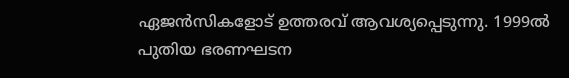ഏജന്‍സികളോട്‌ ഉത്തരവ്‌ ആവശ്യപ്പെടുന്നു. 1999ല്‍ പുതിയ ഭരണഘടന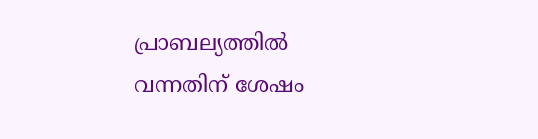പ്രാബല്യത്തില്‍ വന്നതിന്‌ ശേഷം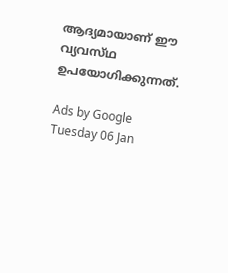ആദ്യമായാണ്‌ ഈ വ്യവസ്‌ഥ ഉപയോഗിക്കുന്നത്‌.

Ads by Google
Tuesday 06 Jan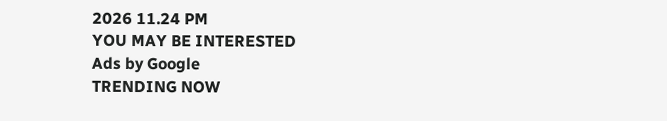2026 11.24 PM
YOU MAY BE INTERESTED
Ads by Google
TRENDING NOW